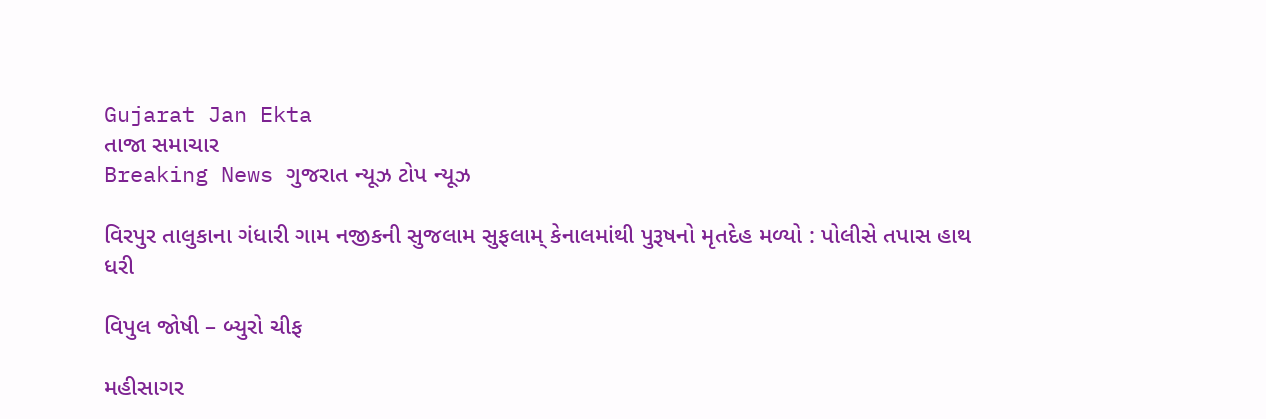Gujarat Jan Ekta
તાજા સમાચાર
Breaking News ગુજરાત ન્યૂઝ ટોપ ન્યૂઝ

વિરપુર તાલુકાના ગંધારી ગામ નજીકની સુજલામ સુફલામ્ કેનાલમાંથી પુરૂષનો મૃતદેહ મળ્યો : પોલીસે તપાસ હાથ ધરી

વિપુલ જોષી – બ્યુરો ચીફ

મહીસાગર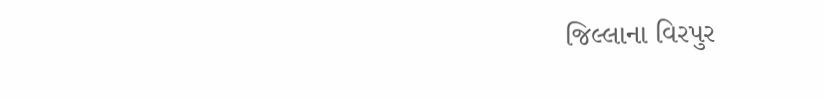જિલ્લાના વિરપુર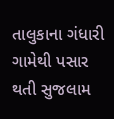તાલુકાના ગંધારી ગામેથી પસાર થતી સુજલામ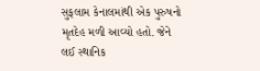સુફલામ કેનાલમાંથી એક પુરુષનો મૃતદેહ મળી આવ્યો હતો. જેને લઈ સ્થાનિક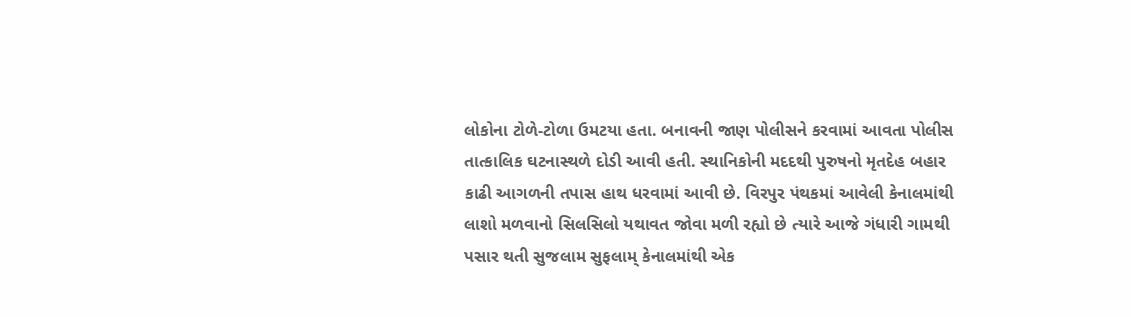લોકોના ટોળે-ટોળા ઉમટયા હતા. બનાવની જાણ પોલીસને કરવામાં આવતા પોલીસ તાત્કાલિક ઘટનાસ્થળે દોડી આવી હતી. સ્થાનિકોની મદદથી પુરુષનો મૃતદેહ બહાર કાઢી આગળની તપાસ હાથ ધરવામાં આવી છે. વિરપુર પંથકમાં આવેલી કેનાલમાંથી લાશો મળવાનો સિલસિલો યથાવત જોવા મળી રહ્યો છે ત્યારે આજે ગંધારી ગામથી પસાર થતી સુજલામ સુફલામ્ કેનાલમાંથી એક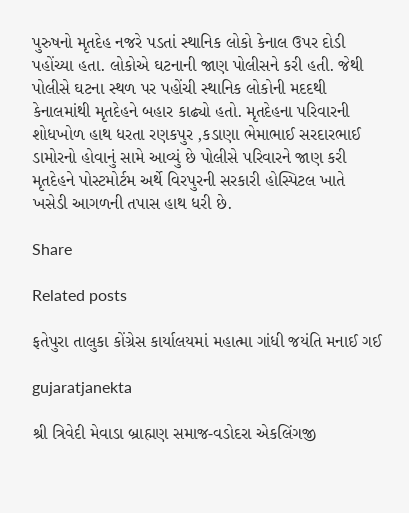પુરુષનો મૃતદેહ નજરે પડતાં સ્થાનિક લોકો કેનાલ ઉપર દોડી પહોંચ્યા હતા. લોકોએ ઘટનાની જાણ પોલીસને કરી હતી. જેથી પોલીસે ઘટના સ્થળ પર પહોંચી સ્થાનિક લોકોની મદદથી કેનાલમાંથી મૃતદેહને બહાર કાઢ્યો હતો. મૃતદેહના પરિવારની શોધખોળ હાથ ધરતા રણકપુર ,કડાણા ભેમાભાઈ સરદારભાઈ ડામોરનો હોવાનું સામે આવ્યું છે પોલીસે પરિવારને જાણ કરી મૃતદેહને પોસ્ટમોર્ટમ અર્થે વિરપુરની સરકારી હોસ્પિટલ ખાતે ખસેડી આગળની તપાસ હાથ ધરી છે.

Share

Related posts

ફતેપુરા તાલુકા કોંગ્રેસ કાર્યાલયમાં મહાત્મા ગાંધી જયંતિ મનાઈ ગઈ

gujaratjanekta

શ્રી ત્રિવેદી મેવાડા બ્રાહ્મણ સમાજ-વડોદરા એકલિંગજી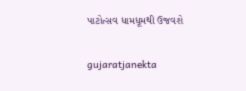પાટોત્સવ ધામધૂમથી ઉજવશે

gujaratjanekta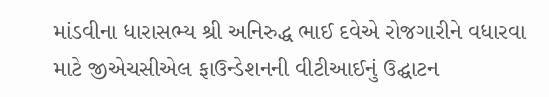માંડવીના ધારાસભ્ય શ્રી અનિરુદ્ધ ભાઈ દવેએ રોજગારીને વધારવા માટે જીએચસીએલ ફાઉન્ડેશનની વીટીઆઈનું ઉદ્ઘાટન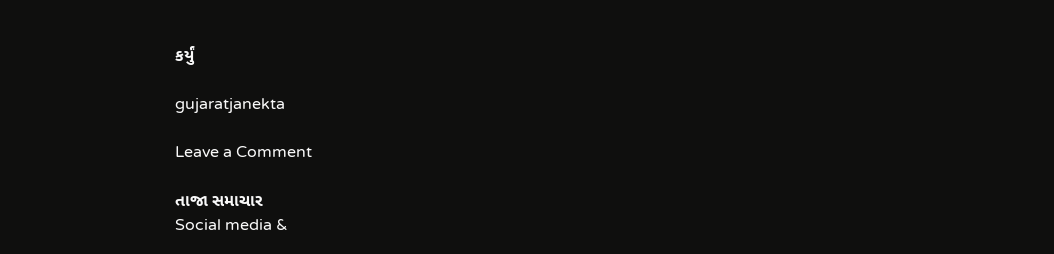કર્યું

gujaratjanekta

Leave a Comment

તાજા સમાચાર
Social media &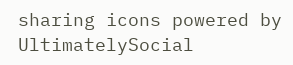sharing icons powered by UltimatelySocial